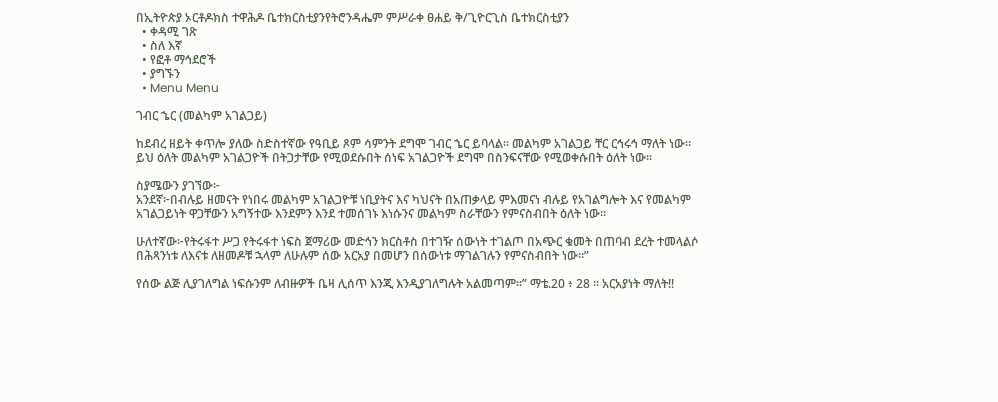በኢትዮጵያ ኦርቶዶክስ ተዋሕዶ ቤተክርስቲያንየትሮንዳሔም ምሥራቀ ፀሐይ ቅ/ጊዮርጊስ ቤተክርስቲያን
  • ቀዳሚ ገጽ
  • ስለ እኛ
  • የፎቶ ማኅደሮች
  • ያግኙን
  • Menu Menu

ገብር ኄር (መልካም አገልጋይ)

ከደብረ ዘይት ቀጥሎ ያለው ስድስተኛው የዓቢይ ጾም ሳምንት ደግሞ ገብር ኄር ይባላል። መልካም አገልጋይ ቸር ርኅሩኅ ማለት ነው። ይህ ዕለት መልካም አገልጋዮች በትጋታቸው የሚወደሱበት ሰነፍ አገልጋዮች ደግሞ በስንፍናቸው የሚወቀሱበት ዕለት ነው።

ስያሜውን ያገኘው፦
አንደኛ፦በብሉይ ዘመናት የነበሩ መልካም አገልጋዮቹ ነቢያትና እና ካህናት በአጠቃላይ ምእመናነ ብሉይ የአገልግሎት እና የመልካም አገልጋይነት ዋጋቸውን አግኝተው እንደምን እንደ ተመሰገኑ እነሱንና መልካም ስራቸውን የምናስብበት ዕለት ነው።

ሁለተኛው፦የትሩፋተ ሥጋ የትሩፋተ ነፍስ ጀማሪው መድኅን ክርስቶስ በተገዥ ሰውነት ተገልጦ በአጭር ቁመት በጠባብ ደረት ተመላልሶ በሕጻንነቱ ለእናቱ ለዘመዶቹ ኋላም ለሁሉም ሰው አርአያ በመሆን በሰውነቱ ማገልገሉን የምናስብበት ነው።”

የሰው ልጅ ሊያገለግል ነፍሱንም ለብዙዎች ቤዛ ሊሰጥ እንጂ እንዲያገለግሉት አልመጣም።” ማቴ.20 ፥ 28 ። አርአያነት ማለት!!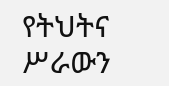የትህትና ሥራውን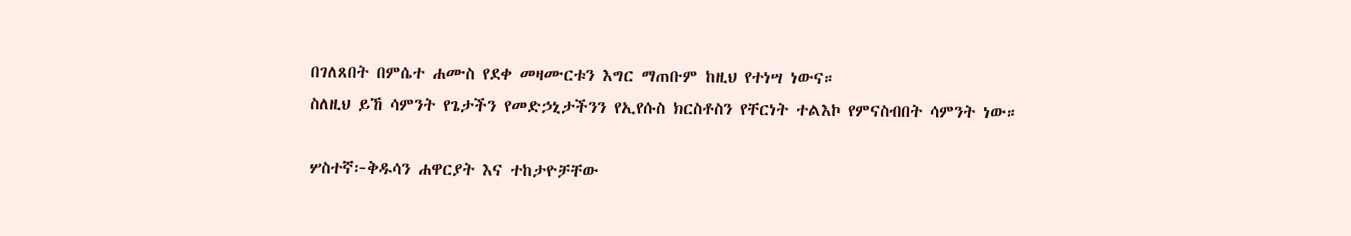በገለጸበት በምሴተ ሐሙስ የደቀ መዛሙርቱን እግር ማጠቡም ከዚህ የተነሣ ነውና።
ስለዚህ ይኸ ሳምንት የጌታችን የመድኃኒታችንን የኢየሱስ ክርስቶስን የቸርነት ተልእኮ የምናስብበት ሳምንት ነው።

ሦስተኛ፦ቅዱሳን ሐዋርያት እና ተከታዮቻቸው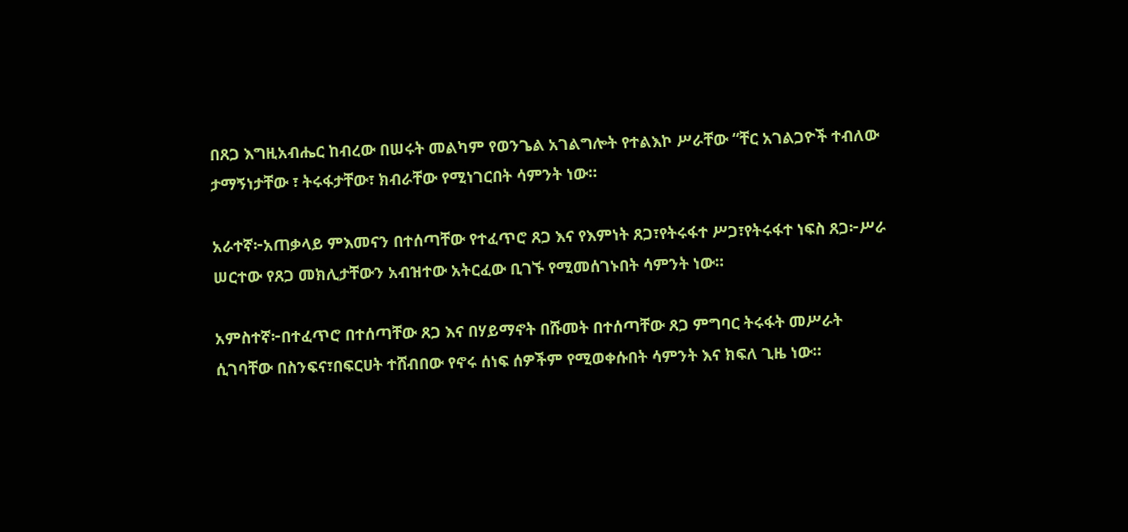በጸጋ እግዚአብሔር ከብረው በሠሩት መልካም የወንጌል አገልግሎት የተልእኮ ሥራቸው “ቸር አገልጋዮች ተብለው ታማኝነታቸው ፣ ትሩፋታቸው፣ ክብራቸው የሚነገርበት ሳምንት ነው።

አራተኛ፦አጠቃላይ ምእመናን በተሰጣቸው የተፈጥሮ ጸጋ እና የእምነት ጸጋ፣የትሩፋተ ሥጋ፣የትሩፋተ ነፍስ ጸጋ፦ሥራ ሠርተው የጸጋ መክሊታቸውን አብዝተው አትርፈው ቢገኙ የሚመሰገኑበት ሳምንት ነው።

አምስተኛ፦በተፈጥሮ በተሰጣቸው ጸጋ እና በሃይማኖት በሹመት በተሰጣቸው ጸጋ ምግባር ትሩፋት መሥራት ሲገባቸው በስንፍና፣በፍርሀት ተሸብበው የኖሩ ሰነፍ ሰዎችም የሚወቀሱበት ሳምንት እና ክፍለ ጊዜ ነው።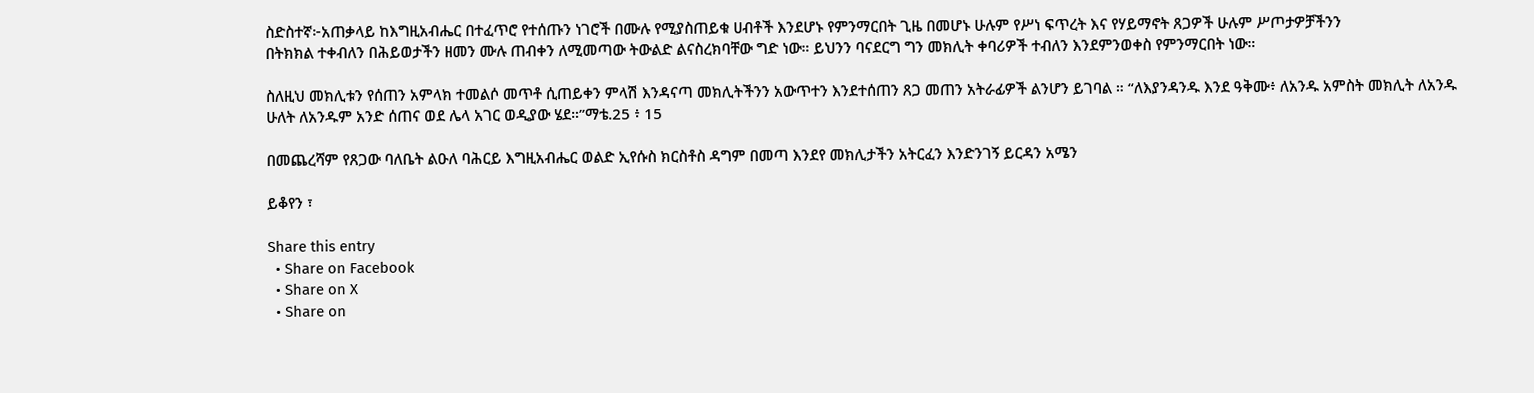ስድስተኛ፦አጠቃላይ ከእግዚአብሔር በተፈጥሮ የተሰጡን ነገሮች በሙሉ የሚያስጠይቁ ሀብቶች እንደሆኑ የምንማርበት ጊዜ በመሆኑ ሁሉም የሥነ ፍጥረት እና የሃይማኖት ጸጋዎች ሁሉም ሥጦታዎቻችንን
በትክክል ተቀብለን በሕይወታችን ዘመን ሙሉ ጠብቀን ለሚመጣው ትውልድ ልናስረክባቸው ግድ ነው። ይህንን ባናደርግ ግን መክሊት ቀባሪዎች ተብለን እንደምንወቀስ የምንማርበት ነው።

ስለዚህ መክሊቱን የሰጠን አምላክ ተመልሶ መጥቶ ሲጠይቀን ምላሽ እንዳናጣ መክሊትችንን አውጥተን እንደተሰጠን ጸጋ መጠን አትራፊዎች ልንሆን ይገባል ። “ለእያንዳንዱ እንደ ዓቅሙ፥ ለአንዱ አምስት መክሊት ለአንዱ ሁለት ለአንዱም አንድ ሰጠና ወደ ሌላ አገር ወዲያው ሄደ።”ማቴ.25 ፥ 15

በመጨረሻም የጸጋው ባለቤት ልዑለ ባሕርይ እግዚአብሔር ወልድ ኢየሱስ ክርስቶስ ዳግም በመጣ እንደየ መክሊታችን አትርፈን እንድንገኝ ይርዳን አሜን

ይቆየን ፣

Share this entry
  • Share on Facebook
  • Share on X
  • Share on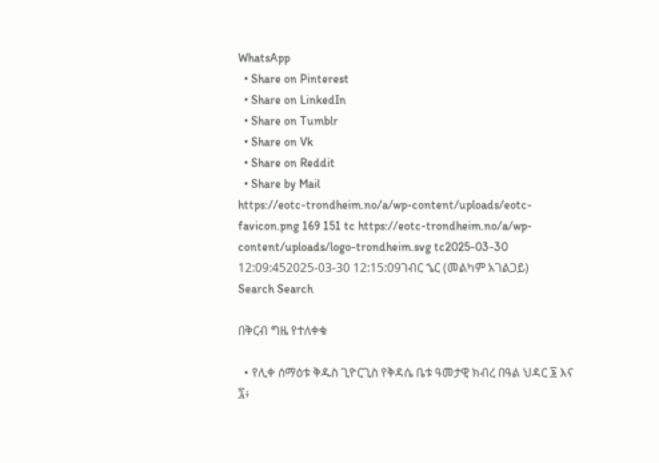WhatsApp
  • Share on Pinterest
  • Share on LinkedIn
  • Share on Tumblr
  • Share on Vk
  • Share on Reddit
  • Share by Mail
https://eotc-trondheim.no/a/wp-content/uploads/eotc-favicon.png 169 151 tc https://eotc-trondheim.no/a/wp-content/uploads/logo-trondheim.svg tc2025-03-30 12:09:452025-03-30 12:15:09ገብር ኄር (መልካም አገልጋይ)
Search Search

በቅርብ ግዜ የተለቀቁ

  • የሊቀ ሰማዕቱ ቅዱስ ጊዮርጊስ የቅዳሴ ቤቱ ዓመታዊ ክብረ በዓል ህዳር ፮ እና ፯፥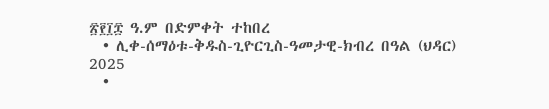፳፻፲፰ ዓ.ም በድምቀት ተከበረ
  • ሊቀ-ሰማዕቱ-ቅዱስ-ጊዮርጊስ-ዓመታዊ-ክብረ በዓል (ህዳር) 2025
  •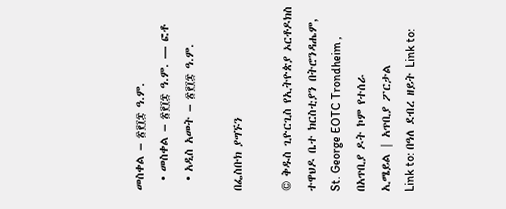መስቀል – ፳፻፲፰ ዓ.ም.
  • መስቀል – ፳፻፲፰ ዓ.ም. — ፎቶ
  • አዲስ አመት – ፳፻፲፰ ዓ.ም.

በፌስቡክ ያግኙን

© ቅዱስ ጊዮርጊስ የኢትዮጵያ ኦርቶዶክስ ተዋህዶ ቤተ ክርስቲያን በትሮንዳሔም, St. George EOTC Trondheim , በአጥቢያ ዶት ኮም የተሰራ
ኢሜይል | አጥቢያ ፖርታል
Link to: በዓለ ደብረ ዘይት Link to: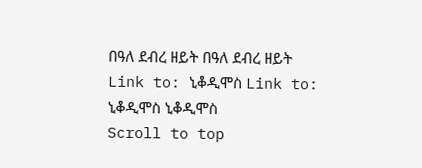በዓለ ደብረ ዘይት በዓለ ደብረ ዘይት Link to: ኒቆዲሞስ Link to: ኒቆዲሞስ ኒቆዲሞስ
Scroll to top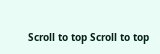Scroll to top Scroll to top